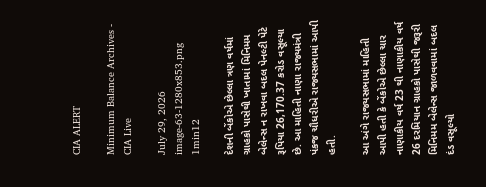CIA ALERT

Minimum Balance Archives - CIA Live

July 29, 2026
image-63-1280x853.png
1min12

દેશની બેંકોએ છેલ્લા ત્રણ વર્ષમાં ગ્રાહકો પાસેથી ખાતામાં મિનિમમ બેલેન્સ ન રાખવા બદલ પેનલ્ટી પેટે રૂપિયા 26,170.37 કરોડ વસૂલ્યા છે. આ માહિતી નાણા રાજ્યમંત્રી પંકજ ચૌધરીએ રાજ્યસભામાં આપી હતી.

આ અંગે રાજયસભામાં માહિતી આપી હતી કે બેંકોએ છેલ્લા ચાર નાણાકીય વર્ષ 23 થી નાણાકીય વર્ષ 26 દરમિયાન ગ્રાહકો પાસેથી જરૂરી મિનિમમ બેલેન્સ જાળવવામાં બદલ દંડ વસૂલ્યો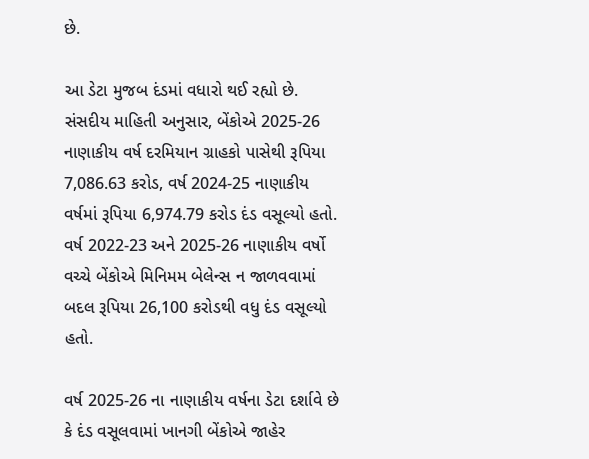છે.

આ ડેટા મુજબ દંડમાં વધારો થઈ રહ્યો છે. સંસદીય માહિતી અનુસાર, બેંકોએ 2025-26 નાણાકીય વર્ષ દરમિયાન ગ્રાહકો પાસેથી રૂપિયા 7,086.63 કરોડ, વર્ષ 2024-25 નાણાકીય વર્ષમાં રૂપિયા 6,974.79 કરોડ દંડ વસૂલ્યો હતો. વર્ષ 2022-23 અને 2025-26 નાણાકીય વર્ષો વચ્ચે બેંકોએ મિનિમમ બેલેન્સ ન જાળવવામાં બદલ રૂપિયા 26,100 કરોડથી વધુ દંડ વસૂલ્યો હતો.

વર્ષ 2025-26 ના નાણાકીય વર્ષના ડેટા દર્શાવે છે કે દંડ વસૂલવામાં ખાનગી બેંકોએ જાહેર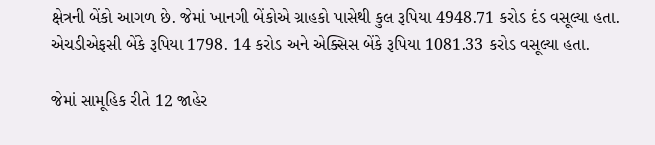ક્ષેત્રની બેંકો આગળ છે. જેમાં ખાનગી બેંકોએ ગ્રાહકો પાસેથી કુલ રૂપિયા 4948.71 કરોડ દંડ વસૂલ્યા હતા. એચડીએફસી બેંકે રૂપિયા 1798. 14 કરોડ અને એક્સિસ બેંકે રૂપિયા 1081.33 કરોડ વસૂલ્યા હતા.

જેમાં સામૂહિક રીતે 12 જાહેર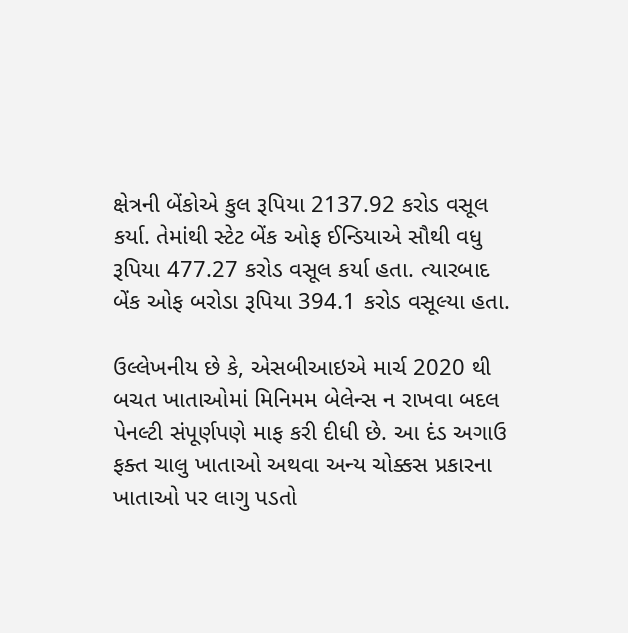ક્ષેત્રની બેંકોએ કુલ રૂપિયા 2137.92 કરોડ વસૂલ કર્યા. તેમાંથી સ્ટેટ બેંક ઓફ ઈન્ડિયાએ સૌથી વધુ રૂપિયા 477.27 કરોડ વસૂલ કર્યા હતા. ત્યારબાદ બેંક ઓફ બરોડા રૂપિયા 394.1 કરોડ વસૂલ્યા હતા.

ઉલ્લેખનીય છે કે, એસબીઆઇએ માર્ચ 2020 થી બચત ખાતાઓમાં મિનિમમ બેલેન્સ ન રાખવા બદલ પેનલ્ટી સંપૂર્ણપણે માફ કરી દીધી છે. આ દંડ અગાઉ ફક્ત ચાલુ ખાતાઓ અથવા અન્ય ચોક્કસ પ્રકારના ખાતાઓ પર લાગુ પડતો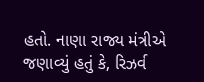હતો. નાણા રાજ્ય મંત્રીએ જણાવ્યું હતું કે, રિઝર્વ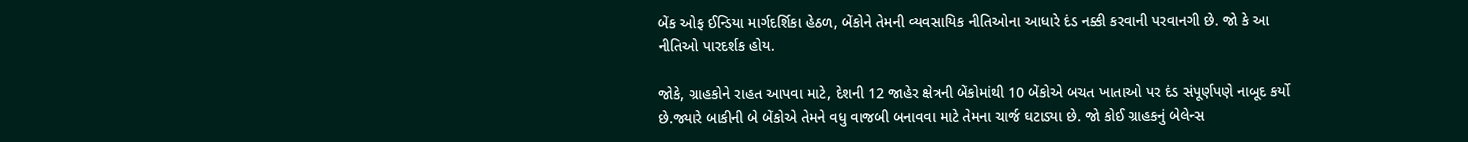બેંક ઓફ ઈન્ડિયા માર્ગદર્શિકા હેઠળ, બેંકોને તેમની વ્યવસાયિક નીતિઓના આધારે દંડ નક્કી કરવાની પરવાનગી છે. જો કે આ નીતિઓ પારદર્શક હોય.

જોકે, ગ્રાહકોને રાહત આપવા માટે, દેશની 12 જાહેર ક્ષેત્રની બેંકોમાંથી 10 બેંકોએ બચત ખાતાઓ પર દંડ સંપૂર્ણપણે નાબૂદ કર્યો છે.જ્યારે બાકીની બે બેંકોએ તેમને વધુ વાજબી બનાવવા માટે તેમના ચાર્જ ઘટાડ્યા છે. જો કોઈ ગ્રાહકનું બેલેન્સ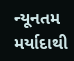ન્યૂનતમ મર્યાદાથી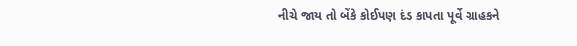નીચે જાય તો બેંકે કોઈપણ દંડ કાપતા પૂર્વે ગ્રાહકને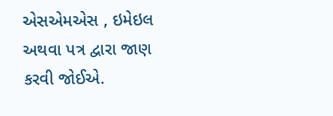એસએમએસ , ઇમેઇલ અથવા પત્ર દ્વારા જાણ કરવી જોઈએ.